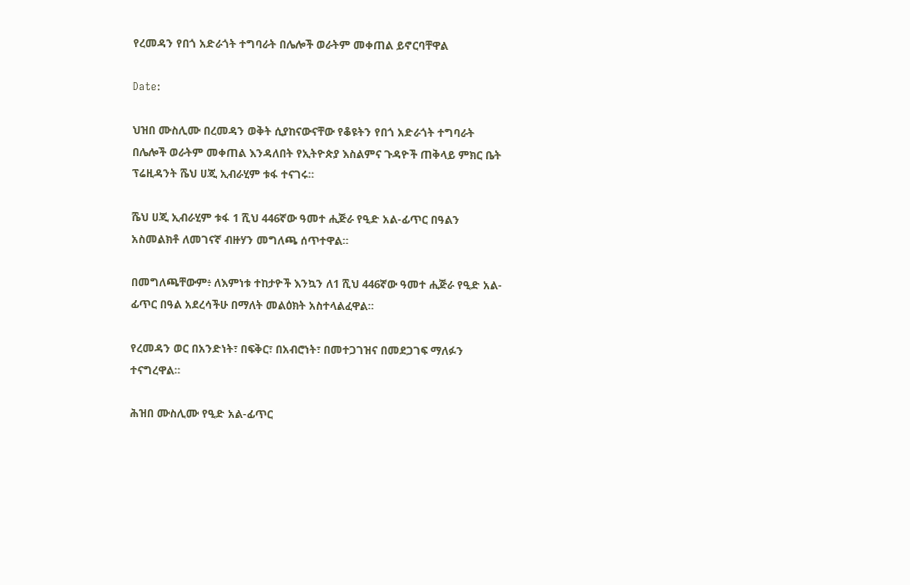የረመዳን የበጎ አድራጎት ተግባራት በሌሎች ወራትም መቀጠል ይኖርባቸዋል

Date:

ህዝበ ሙስሊሙ በረመዳን ወቅት ሲያከናውናቸው የቆዩትን የበጎ አድራጎት ተግባራት በሌሎች ወራትም መቀጠል እንዳለበት የኢትዮጵያ እስልምና ጉዳዮች ጠቅላይ ምክር ቤት ፕሬዚዳንት ሼህ ሀጂ ኢብራሂም ቱፋ ተናገሩ።

ሼህ ሀጂ ኢብራሂም ቱፋ 1 ሺህ 446ኛው ዓመተ ሒጅራ የዒድ አል-ፊጥር በዓልን አስመልክቶ ለመገናኛ ብዙሃን መግለጫ ሰጥተዋል።

በመግለጫቸውም፥ ለእምነቱ ተከታዮች እንኳን ለ1 ሺህ 446ኛው ዓመተ ሒጅራ የዒድ አል-ፊጥር በዓል አደረሳችሁ በማለት መልዕክት አስተላልፈዋል።

የረመዳን ወር በአንድነት፣ በፍቅር፣ በአብሮነት፣ በመተጋገዝና በመደጋገፍ ማለፉን ተናግረዋል።

ሕዝበ ሙስሊሙ የዒድ አል-ፊጥር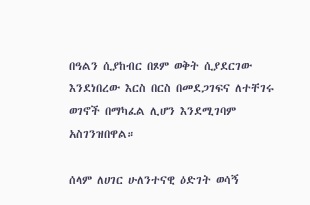በዓልን ሲያከብር በጾም ወቅት ሲያደርገው እንደነበረው እርስ በርስ በመደጋገፍና ለተቸገሩ ወገኖች በማካፈል ሊሆን እንደሚገባም አስገንዝበዋል።

ሰላም ለሀገር ሁለንተናዊ ዕድገት ወሳኝ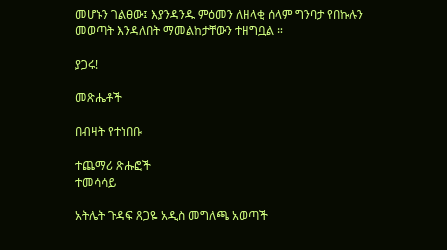መሆኑን ገልፀው፤ እያንዳንዱ ምዕመን ለዘላቂ ሰላም ግንባታ የበኩሉን መወጣት እንዳለበት ማመልከታቸውን ተዘግቧል ።

ያጋሩ!

መጽሔቶች

በብዛት የተነበቡ

ተጨማሪ ጽሑፎች
ተመሳሳይ

አትሌት ጉዳፍ ጸጋዬ አዲስ መግለጫ አወጣች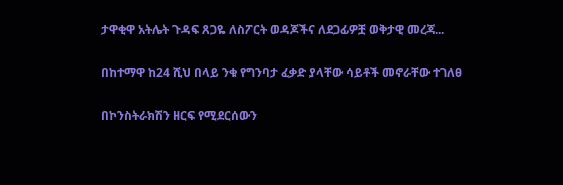ታዋቂዋ አትሌት ጉዳፍ ጸጋዬ ለስፖርት ወዳጆችና ለደጋፊዎቿ ወቅታዊ መረጃ...

በከተማዋ ከ24 ሺህ በላይ ንቁ የግንባታ ፈቃድ ያላቸው ሳይቶች መኖራቸው ተገለፀ

በኮንስትራክሽን ዘርፍ የሚደርሰውን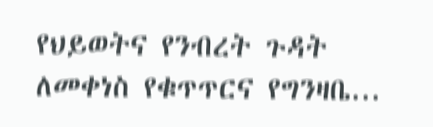የህይወትና የንብረት ጉዳት ለመቀነስ የቁጥጥርና የግንዛቤ...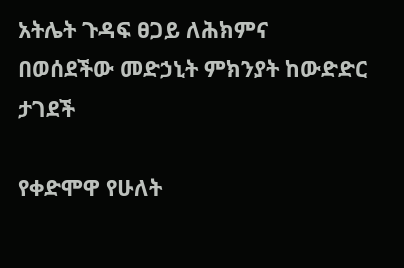አትሌት ጉዳፍ ፀጋይ ለሕክምና በወሰደችው መድኃኒት ምክንያት ከውድድር ታገደች

የቀድሞዋ የሁለት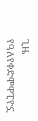ጊዜ የዓለየቀድሞዋፒዮኗ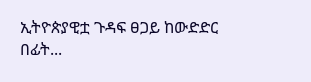ኢትዮጵያዊቷ ጉዳፍ ፀጋይ ከውድድር በፊት...